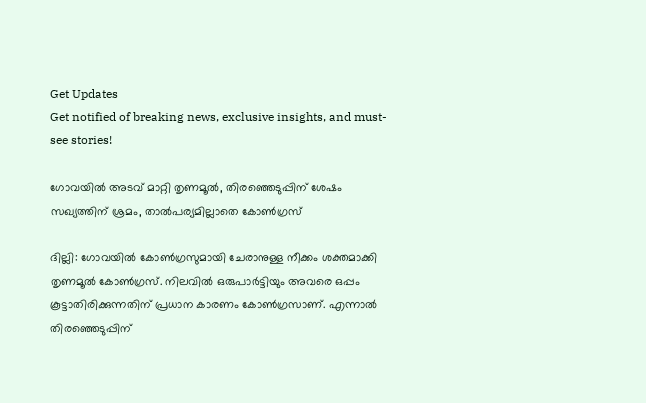Get Updates
Get notified of breaking news, exclusive insights, and must-see stories!

ഗോവയില്‍ അടവ് മാറ്റി തൃണമൂല്‍, തിരഞ്ഞെടുപ്പിന് ശേഷം സഖ്യത്തിന് ശ്രമം, താല്‍പര്യമില്ലാതെ കോണ്‍ഗ്രസ്

ദില്ലി: ഗോവയില്‍ കോണ്‍ഗ്രസുമായി ചേരാനുള്ള നീക്കം ശക്തമാക്കി തൃണമൂല്‍ കോണ്‍ഗ്രസ്. നിലവില്‍ ഒരുപാര്‍ട്ടിയും അവരെ ഒപ്പം കൂട്ടാതിരിക്കുന്നതിന് പ്രധാന കാരണം കോണ്‍ഗ്രസാണ്. എന്നാല്‍ തിരഞ്ഞെടുപ്പിന്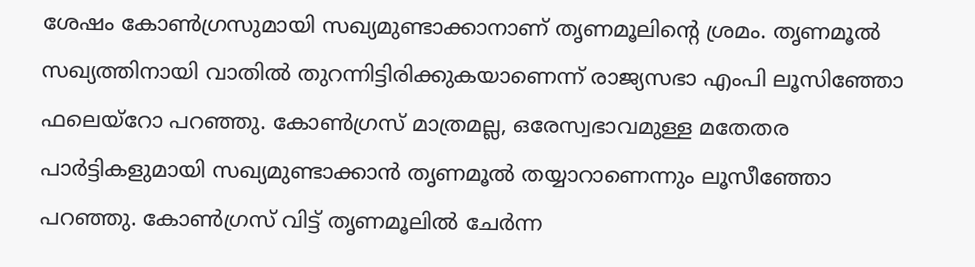ശേഷം കോണ്‍ഗ്രസുമായി സഖ്യമുണ്ടാക്കാനാണ് തൃണമൂലിന്റെ ശ്രമം. തൃണമൂല്‍ സഖ്യത്തിനായി വാതില്‍ തുറന്നിട്ടിരിക്കുകയാണെന്ന് രാജ്യസഭാ എംപി ലൂസിഞ്ഞോ ഫലെയ്‌റോ പറഞ്ഞു. കോണ്‍ഗ്രസ് മാത്രമല്ല, ഒരേസ്വഭാവമുള്ള മതേതര പാര്‍ട്ടികളുമായി സഖ്യമുണ്ടാക്കാന്‍ തൃണമൂല്‍ തയ്യാറാണെന്നും ലൂസീഞ്ഞോ പറഞ്ഞു. കോണ്‍ഗ്രസ് വിട്ട് തൃണമൂലില്‍ ചേര്‍ന്ന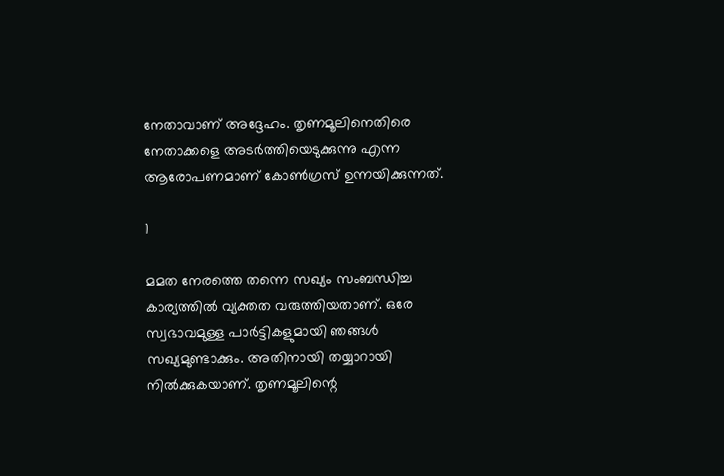നേതാവാണ് അദ്ദേഹം. തൃണമൂലിനെതിരെ നേതാക്കളെ അടര്‍ത്തിയെടുക്കുന്നു എന്ന ആരോപണമാണ് കോണ്‍ഗ്രസ് ഉന്നയിക്കുന്നത്.

1

മമത നേരത്തെ തന്നെ സഖ്യം സംബന്ധിച്ച കാര്യത്തില്‍ വ്യക്തത വരുത്തിയതാണ്. ഒരേ സ്വഭാവമുള്ള പാര്‍ട്ടികളുമായി ഞങ്ങള്‍ സഖ്യമുണ്ടാക്കും. അതിനായി തയ്യാറായി നില്‍ക്കുകയാണ്. തൃണമൂലിന്റെ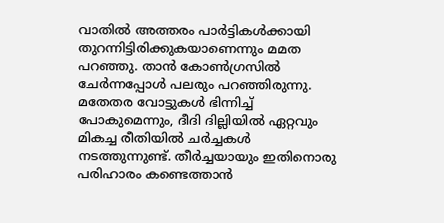വാതില്‍ അത്തരം പാര്‍ട്ടികള്‍ക്കായി തുറന്നിട്ടിരിക്കുകയാണെന്നും മമത പറഞ്ഞു. താന്‍ കോണ്‍ഗ്രസില്‍ ചേര്‍ന്നപ്പോള്‍ പലരും പറഞ്ഞിരുന്നു. മതേതര വോട്ടുകള്‍ ഭിന്നിച്ച് പോകുമെന്നും, ദീദി ദില്ലിയില്‍ ഏറ്റവും മികച്ച രീതിയില്‍ ചര്‍ച്ചകള്‍ നടത്തുന്നുണ്ട്. തീര്‍ച്ചയായും ഇതിനൊരു പരിഹാരം കണ്ടെത്താന്‍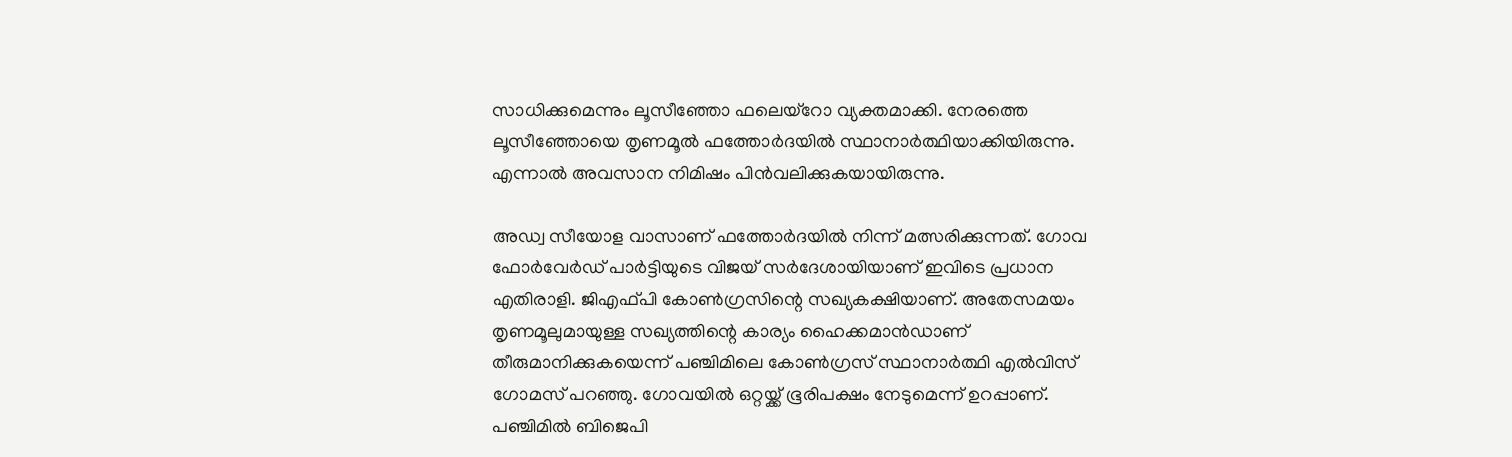സാധിക്കുമെന്നും ലൂസീഞ്ഞോ ഫലെയ്‌റോ വ്യക്തമാക്കി. നേരത്തെ ലൂസീഞ്ഞോയെ തൃണമൂല്‍ ഫത്തോര്‍ദയില്‍ സ്ഥാനാര്‍ത്ഥിയാക്കിയിരുന്നു. എന്നാല്‍ അവസാന നിമിഷം പിന്‍വലിക്കുകയായിരുന്നു.

അഡ്വ സീയോള വാസാണ് ഫത്തോര്‍ദയില്‍ നിന്ന് മത്സരിക്കുന്നത്. ഗോവ ഫോര്‍വേര്‍ഡ് പാര്‍ട്ടിയുടെ വിജയ് സര്‍ദേശായിയാണ് ഇവിടെ പ്രധാന എതിരാളി. ജിഎഫ്പി കോണ്‍ഗ്രസിന്റെ സഖ്യകക്ഷിയാണ്. അതേസമയം തൃണമൂലുമായുള്ള സഖ്യത്തിന്റെ കാര്യം ഹൈക്കമാന്‍ഡാണ് തീരുമാനിക്കുകയെന്ന് പഞ്ചിമിലെ കോണ്‍ഗ്രസ് സ്ഥാനാര്‍ത്ഥി എല്‍വിസ് ഗോമസ് പറഞ്ഞു. ഗോവയില്‍ ഒറ്റയ്ക്ക് ഭൂരിപക്ഷം നേടുമെന്ന് ഉറപ്പാണ്. പഞ്ചിമില്‍ ബിജെപി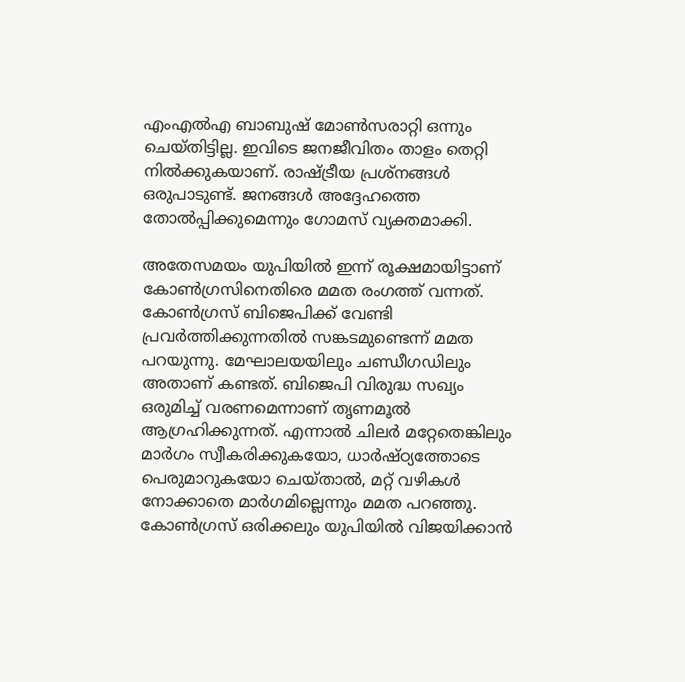എംഎല്‍എ ബാബുഷ് മോണ്‍സരാറ്റി ഒന്നും ചെയ്തിട്ടില്ല. ഇവിടെ ജനജീവിതം താളം തെറ്റി നില്‍ക്കുകയാണ്. രാഷ്ട്രീയ പ്രശ്‌നങ്ങള്‍ ഒരുപാടുണ്ട്. ജനങ്ങള്‍ അദ്ദേഹത്തെ തോല്‍പ്പിക്കുമെന്നും ഗോമസ് വ്യക്തമാക്കി.

അതേസമയം യുപിയില്‍ ഇന്ന് രൂക്ഷമായിട്ടാണ് കോണ്‍ഗ്രസിനെതിരെ മമത രംഗത്ത് വന്നത്. കോണ്‍ഗ്രസ് ബിജെപിക്ക് വേണ്ടി പ്രവര്‍ത്തിക്കുന്നതില്‍ സങ്കടമുണ്ടെന്ന് മമത പറയുന്നു. മേഘാലയയിലും ചണ്ഡീഗഡിലും അതാണ് കണ്ടത്. ബിജെപി വിരുദ്ധ സഖ്യം ഒരുമിച്ച് വരണമെന്നാണ് തൃണമൂല്‍ ആഗ്രഹിക്കുന്നത്. എന്നാല്‍ ചിലര്‍ മറ്റേതെങ്കിലും മാര്‍ഗം സ്വീകരിക്കുകയോ, ധാര്‍ഷ്ഠ്യത്തോടെ പെരുമാറുകയോ ചെയ്താല്‍, മറ്റ് വഴികള്‍ നോക്കാതെ മാര്‍ഗമില്ലെന്നും മമത പറഞ്ഞു. കോണ്‍ഗ്രസ് ഒരിക്കലും യുപിയില്‍ വിജയിക്കാന്‍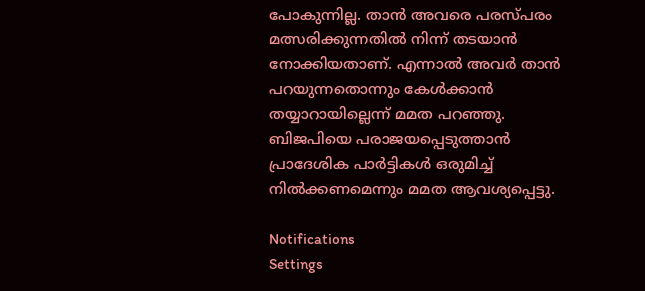പോകുന്നില്ല. താന്‍ അവരെ പരസ്പരം മത്സരിക്കുന്നതില്‍ നിന്ന് തടയാന്‍ നോക്കിയതാണ്. എന്നാല്‍ അവര്‍ താന്‍ പറയുന്നതൊന്നും കേള്‍ക്കാന്‍ തയ്യാറായില്ലെന്ന് മമത പറഞ്ഞു. ബിജപിയെ പരാജയപ്പെടുത്താന്‍ പ്രാദേശിക പാര്‍ട്ടികള്‍ ഒരുമിച്ച് നില്‍ക്കണമെന്നും മമത ആവശ്യപ്പെട്ടു.

Notifications
Settings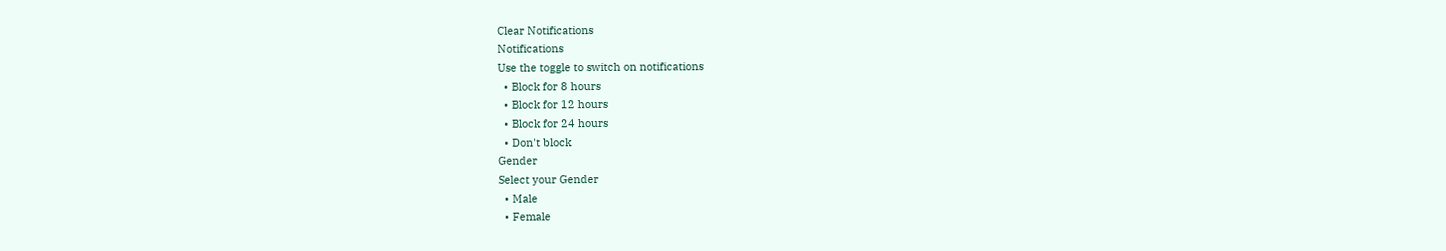Clear Notifications
Notifications
Use the toggle to switch on notifications
  • Block for 8 hours
  • Block for 12 hours
  • Block for 24 hours
  • Don't block
Gender
Select your Gender
  • Male
  • Female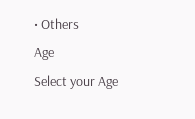• Others
Age
Select your Age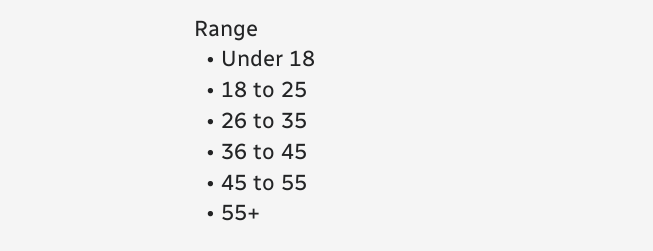Range
  • Under 18
  • 18 to 25
  • 26 to 35
  • 36 to 45
  • 45 to 55
  • 55+